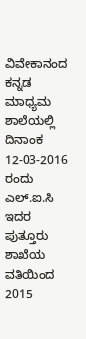ವಿವೇಕಾನಂದ ಕನ್ನಡ ಮಾಧ್ಯಮ ಶಾಲೆಯಲ್ಲಿ ದಿನಾಂಕ 12-03-2016 ರಂದು ಎಲ್.ಐ.ಸಿ ಇದರ ಪುತ್ತೂರು ಶಾಖೆಯ ವತಿಯಿಂದ 2015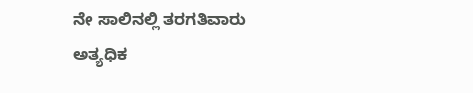ನೇ ಸಾಲಿನಲ್ಲಿ ತರಗತಿವಾರು ಅತ್ಯಧಿಕ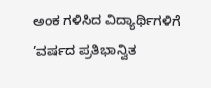ಅಂಕ ಗಳಿಸಿದ ವಿದ್ಯಾರ್ಥಿಗಳಿಗೆ ’ವರ್ಷದ ಪ್ರತಿಭಾನ್ವಿತ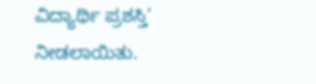ವಿದ್ಯಾರ್ಥಿ ಪ್ರಶಸ್ತಿ’ ನೀಡಲಾಯಿತು.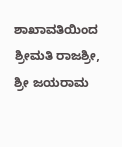ಶಾಖಾವತಿಯಿಂದ ಶ್ರೀಮತಿ ರಾಜಶ್ರೀ, ಶ್ರೀ ಜಯರಾಮ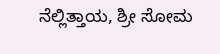ನೆಲ್ಲಿತ್ತಾಯ, ಶ್ರೀ ಸೋಮ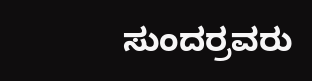ಸುಂದರ್ರವರು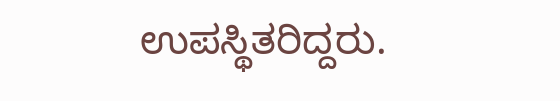ಉಪಸ್ಥಿತರಿದ್ದರು.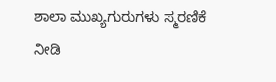ಶಾಲಾ ಮುಖ್ಯಗುರುಗಳು ಸ್ಮರಣಿಕೆ ನೀಡಿ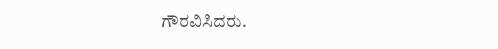ಗೌರವಿಸಿದರು.